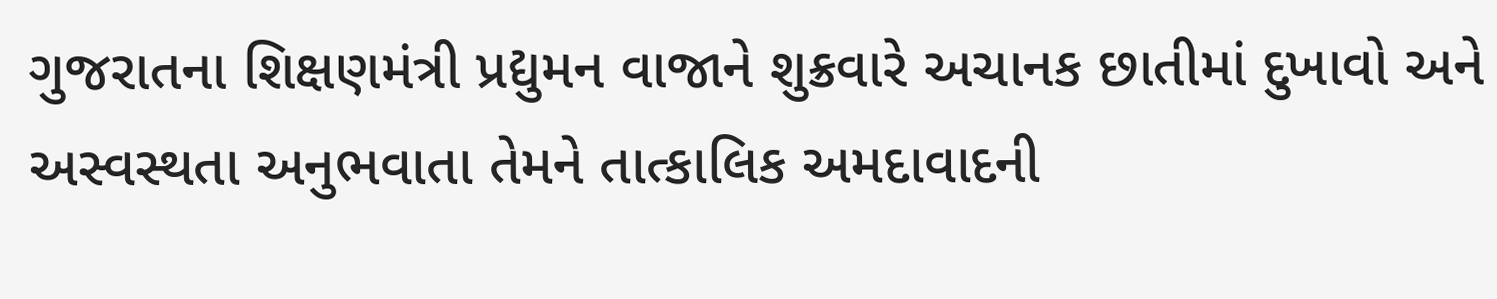ગુજરાતના શિક્ષણમંત્રી પ્રદ્યુમન વાજાને શુક્રવારે અચાનક છાતીમાં દુખાવો અને અસ્વસ્થતા અનુભવાતા તેમને તાત્કાલિક અમદાવાદની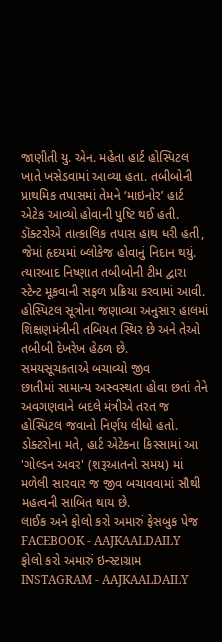જાણીતી યુ. એન. મહેતા હાર્ટ હોસ્પિટલ ખાતે ખસેડવામાં આવ્યા હતા. તબીબોની પ્રાથમિક તપાસમાં તેમને ‘માઇનોર’ હાર્ટ એટેક આવ્યો હોવાની પુષ્ટિ થઈ હતી.
ડૉક્ટરોએ તાત્કાલિક તપાસ હાથ ધરી હતી, જેમાં હૃદયમાં બ્લોકેજ હોવાનું નિદાન થયું. ત્યારબાદ નિષ્ણાત તબીબોની ટીમ દ્વારા સ્ટેન્ટ મૂકવાની સફળ પ્રક્રિયા કરવામાં આવી. હોસ્પિટલ સૂત્રોના જણાવ્યા અનુસાર હાલમાં શિક્ષણમંત્રીની તબિયત સ્થિર છે અને તેઓ તબીબી દેખરેખ હેઠળ છે.
સમયસૂચકતાએ બચાવ્યો જીવ
છાતીમાં સામાન્ય અસ્વસ્થતા હોવા છતાં તેને અવગણવાને બદલે મંત્રીએ તરત જ હોસ્પિટલ જવાનો નિર્ણય લીધો હતો. ડોક્ટરોના મતે, હાર્ટ એટેકના કિસ્સામાં આ 'ગોલ્ડન અવર' (શરૂઆતનો સમય) માં મળેલી સારવાર જ જીવ બચાવવામાં સૌથી મહત્વની સાબિત થાય છે.
લાઈક અને ફોલો કરો અમારું ફેસબુક પેજ FACEBOOK - AAJKAALDAILY
ફોલો કરો અમારું ઇન્સ્ટાગ્રામ INSTAGRAM - AAJKAALDAILY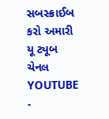સબસ્ક્રાઈબ કરો અમારી યૂ ટ્યૂબ ચેનલ YOUTUBE -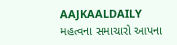AAJKAALDAILY
મહત્વના સમાચારો આપના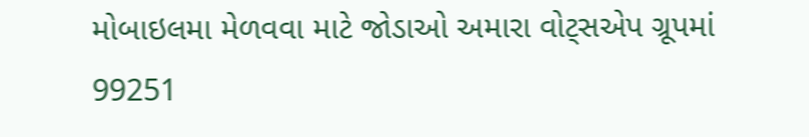મોબાઇલમા મેળવવા માટે જોડાઓ અમારા વોટ્સએપ ગ્રૂપમાં 99251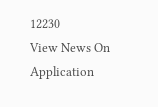12230
View News On Application